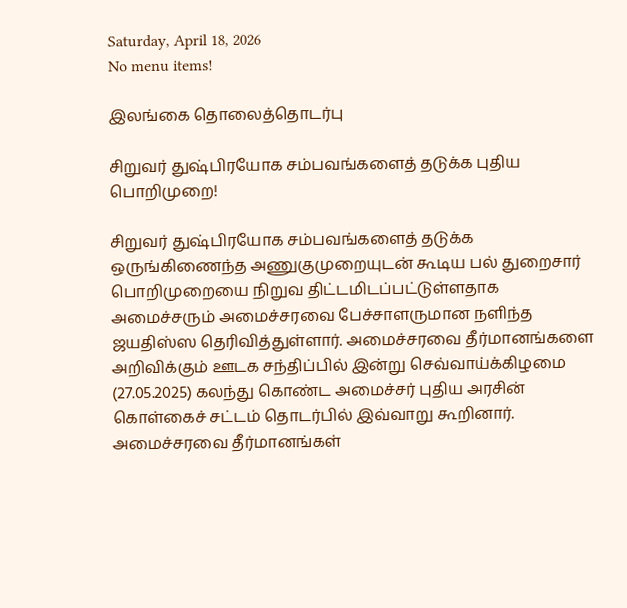Saturday, April 18, 2026
No menu items!

இலங்கை தொலைத்தொடர்பு

சிறுவர் துஷ்பிரயோக சம்பவங்களைத் தடுக்க புதிய பொறிமுறை!

சிறுவர் துஷ்பிரயோக சம்பவங்களைத் தடுக்க ஒருங்கிணைந்த அணுகுமுறையுடன் கூடிய பல் துறைசார் பொறிமுறையை நிறுவ திட்டமிடப்பட்டுள்ளதாக அமைச்சரும் அமைச்சரவை பேச்சாளருமான நளிந்த ஜயதிஸ்ஸ தெரிவித்துள்ளார். அமைச்சரவை தீர்மானங்களை அறிவிக்கும் ஊடக சந்திப்பில் இன்று செவ்வாய்க்கிழமை (27.05.2025) கலந்து கொண்ட அமைச்சர் புதிய அரசின் கொள்கைச் சட்டம் தொடர்பில் இவ்வாறு கூறினார். அமைச்சரவை தீர்மானங்கள்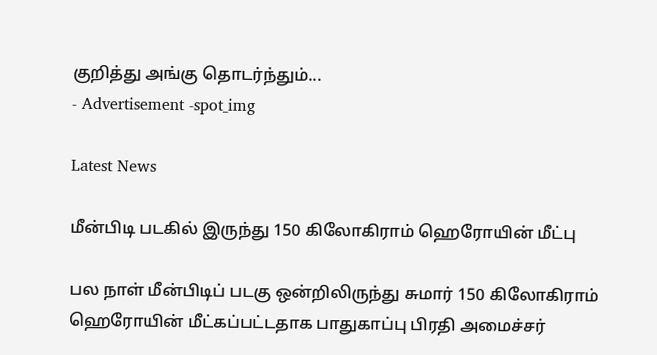குறித்து அங்கு தொடர்ந்தும்...
- Advertisement -spot_img

Latest News

மீன்பிடி படகில் இருந்து 150 கிலோகிராம் ஹெரோயின் மீட்பு

பல நாள் மீன்பிடிப் படகு ஒன்றிலிருந்து சுமார் 150 கிலோகிராம் ஹெரோயின் மீட்கப்பட்டதாக பாதுகாப்பு பிரதி அமைச்சர்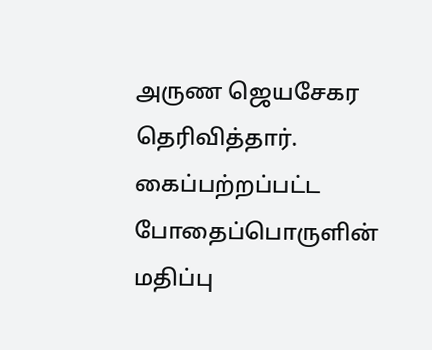அருண ஜெயசேகர தெரிவித்தார். கைப்பற்றப்பட்ட போதைப்பொருளின் மதிப்பு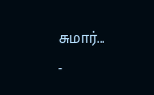சுமார்...
-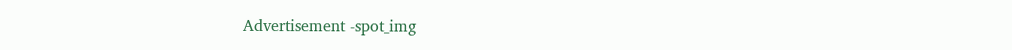Advertisement -spot_img